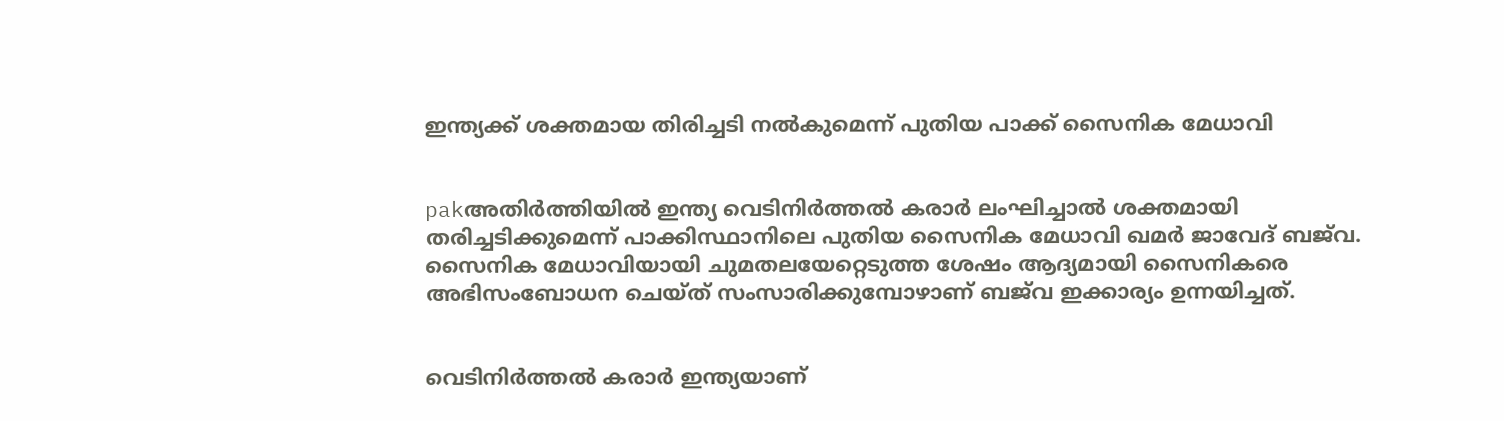ഇന്ത്യക്ക് ശക്തമായ തിരിച്ചടി നല്‍കുമെന്ന് പുതിയ പാക്ക് സൈനിക മേധാവി


pakഅതിര്‍ത്തിയില്‍ ഇന്ത്യ വെടിനിര്‍ത്തല്‍ കരാര്‍ ലംഘിച്ചാല്‍ ശക്തമായി തരിച്ചടിക്കുമെന്ന് പാക്കിസ്ഥാനിലെ പുതിയ സൈനിക മേധാവി ഖമര്‍ ജാവേദ് ബജ്‌വ. സൈനിക മേധാവിയായി ചുമതലയേറ്റെടുത്ത ശേഷം ആദ്യമായി സൈനികരെ അഭിസംബോധന ചെയ്ത് സംസാരിക്കുമ്പോഴാണ് ബജ്‌വ ഇക്കാര്യം ഉന്നയിച്ചത്.


വെടിനിര്‍ത്തല്‍ കരാര്‍ ഇന്ത്യയാണ്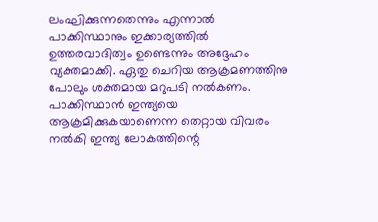ലംഘിക്കുന്നതെന്നും എന്നാല്‍ പാക്കിസ്ഥാനും ഇക്കാര്യത്തില്‍ ഉത്തരവാദിത്വം ഉണ്ടെന്നും അദ്ദേഹം വ്യക്തമാക്കി. ഏതു ചെറിയ ആക്രമണത്തിനു പോലും ശക്തമായ മറുപടി നല്‍കണം. പാക്കിസ്ഥാന്‍ ഇന്ത്യയെ ആക്രമിക്കുകയാണെന്ന തെറ്റായ വിവരം നല്‍കി ഇന്ത്യ ലോകത്തിന്റെ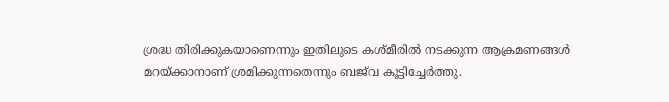ശ്രദ്ധ തിരിക്കുകയാണെന്നും ഇതിലുടെ കശ്മീരില്‍ നടക്കുന്ന ആക്രമണങ്ങള്‍ മറയ്ക്കാനാണ് ശ്രമിക്കുന്നതെന്നും ബജ്‌വ കൂട്ടിച്ചേര്‍ത്തു.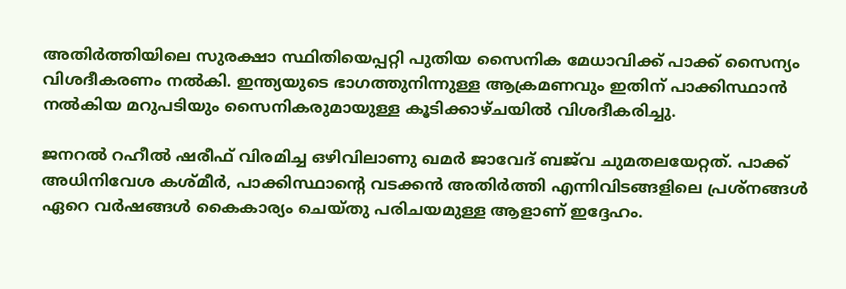അതിര്‍ത്തിയിലെ സുരക്ഷാ സ്ഥിതിയെപ്പറ്റി പുതിയ സൈനിക മേധാവിക്ക് പാക്ക് സൈന്യം വിശദീകരണം നല്‍കി. ഇന്ത്യയുടെ ഭാഗത്തുനിന്നുള്ള ആക്രമണവും ഇതിന് പാക്കിസ്ഥാന്‍ നല്‍കിയ മറുപടിയും സൈനികരുമായുള്ള കൂടിക്കാഴ്ചയില്‍ വിശദീകരിച്ചു.

ജനറല്‍ റഹീല്‍ ഷരീഫ് വിരമിച്ച ഒഴിവിലാണു ഖമര്‍ ജാവേദ് ബജ്‌വ ചുമതലയേറ്റത്. പാക്ക് അധിനിവേശ കശ്മീര്‍, പാക്കിസ്ഥാന്റെ വടക്കന്‍ അതിര്‍ത്തി എന്നിവിടങ്ങളിലെ പ്രശ്‌നങ്ങള്‍ ഏറെ വര്‍ഷങ്ങള്‍ കൈകാര്യം ചെയ്തു പരിചയമുള്ള ആളാണ് ഇദ്ദേഹം.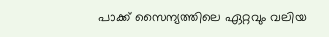പാക്ക് സൈന്യത്തിലെ ഏറ്റവും വലിയ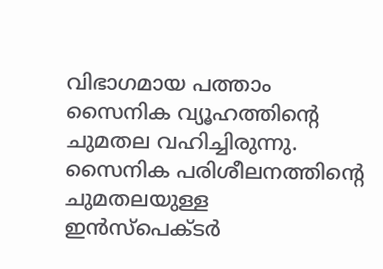വിഭാഗമായ പത്താം സൈനിക വ്യൂഹത്തിന്റെ ചുമതല വഹിച്ചിരുന്നു. സൈനിക പരിശീലനത്തിന്റെ ചുമതലയുള്ള ഇന്‍സ്‌പെക്ടര്‍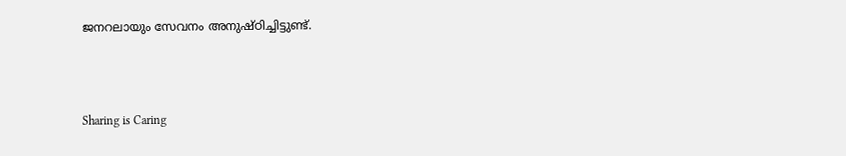ജനറലായും സേവനം അനുഷ്ഠിച്ചിട്ടുണ്ട്.



Sharing is Caring